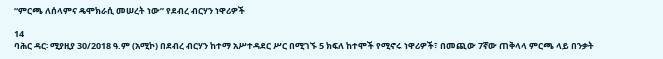“ምርጫ ለሰላምና ዴሞክራሲ መሠረት ነው” የደብረ ብርሃን ነዋሪዎች

14
ባሕር ዳር፡ ሚያዚያ 30/2018 ዓ.ም (አሚኮ) በደብረ ብርሃን ከተማ አሥተዳደር ሥር በሚገኙ 5 ክፍለ ከተሞች የሚኖሩ ነዋሪዎች፣ በመጪው 7ኛው ጠቅላላ ምርጫ ላይ በንቃት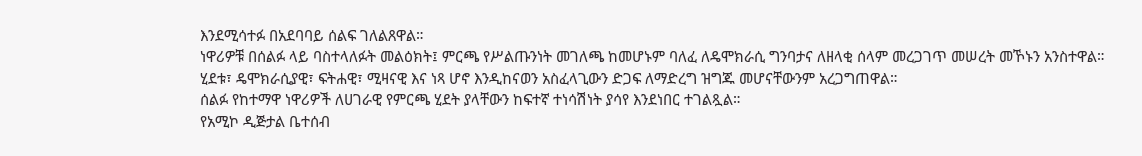እንደሚሳተፉ በአደባባይ ሰልፍ ገለልጸዋል።
ነዋሪዎቹ በሰልፉ ላይ ባስተላለፉት መልዕክት፤ ምርጫ የሥልጡንነት መገለጫ ከመሆኑም ባለፈ ለዴሞክራሲ ግንባታና ለዘላቂ ሰላም መረጋገጥ መሠረት መኾኑን አንስተዋል።
ሂደቱ፣ ዴሞክራሲያዊ፣ ፍትሐዊ፣ ሚዛናዊ እና ነጻ ሆኖ እንዲከናወን አስፈላጊውን ድጋፍ ለማድረግ ዝግጁ መሆናቸውንም አረጋግጠዋል።
ሰልፉ የከተማዋ ነዋሪዎች ለሀገራዊ የምርጫ ሂደት ያላቸውን ከፍተኛ ተነሳሽነት ያሳየ እንደነበር ተገልጿል።
የአሚኮ ዲጅታል ቤተሰብ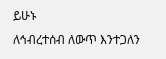ይሁኑ
ለኅብረተሰብ ለውጥ እንተጋለን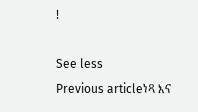!

See less
Previous articleነጻ እና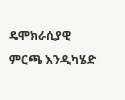ዴሞክራሲያዊ ምርጫ እንዲካሄድ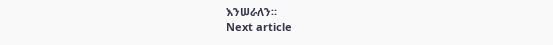እንሠራለን።
Next article